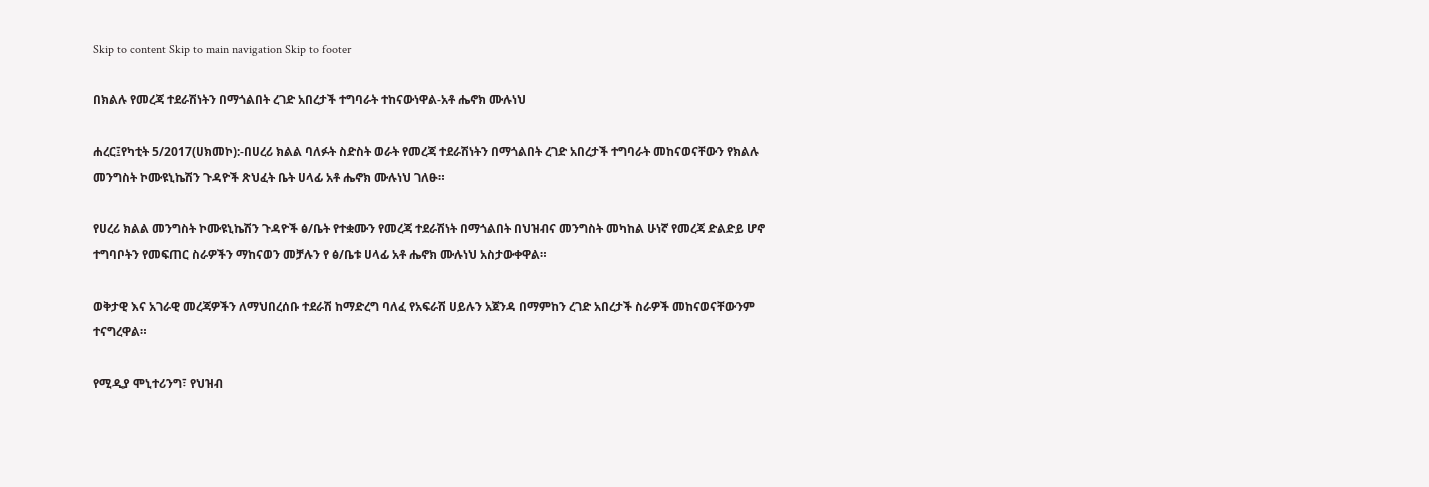Skip to content Skip to main navigation Skip to footer

በክልሉ የመረጃ ተደራሽነትን በማጎልበት ረገድ አበረታች ተግባራት ተከናውነዋል-አቶ ሔኖክ ሙሉነህ

ሐረር፤የካቲት 5/2017(ሀክመኮ):-በሀረሪ ክልል ባለፉት ስድስት ወራት የመረጃ ተደራሽነትን በማጎልበት ረገድ አበረታች ተግባራት መከናወናቸውን የክልሉ መንግስት ኮሙዩኒኬሽን ጉዳዮች ጽህፈት ቤት ሀላፊ አቶ ሔኖክ ሙሉነህ ገለፁ።

የሀረሪ ክልል መንግስት ኮሙዩኒኬሽን ጉዳዮች ፅ/ቤት የተቋሙን የመረጃ ተደራሽነት በማጎልበት በህዝብና መንግስት መካከል ሁነኛ የመረጃ ድልድይ ሆኖ ተግባቦትን የመፍጠር ስራዎችን ማከናወን መቻሉን የ ፅ/ቤቱ ሀላፊ አቶ ሔኖክ ሙሉነህ አስታውቀዋል።

ወቅታዊ እና አገራዊ መረጃዎችን ለማህበረሰቡ ተደራሽ ከማድረግ ባለፈ የአፍራሽ ሀይሉን አጀንዳ በማምከን ረገድ አበረታች ስራዎች መከናወናቸውንም ተናግረዋል።

የሚዲያ ሞኒተሪንግ፣ የህዝብ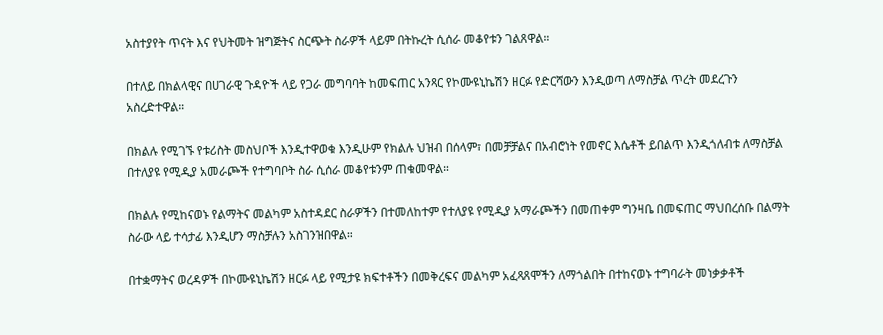አስተያየት ጥናት እና የህትመት ዝግጅትና ስርጭት ስራዎች ላይም በትኩረት ሲሰራ መቆየቱን ገልጸዋል።

በተለይ በክልላዊና በሀገራዊ ጉዳዮች ላይ የጋራ መግባባት ከመፍጠር አንጻር የኮሙዩኒኬሽን ዘርፉ የድርሻውን እንዲወጣ ለማስቻል ጥረት መደረጉን አስረድተዋል።

በክልሉ የሚገኙ የቱሪስት መስህቦች እንዲተዋወቁ እንዲሁም የክልሉ ህዝብ በሰላም፣ በመቻቻልና በአብሮነት የመኖር እሴቶች ይበልጥ እንዲጎለብቱ ለማስቻል በተለያዩ የሚዲያ አመራጮች የተግባቦት ስራ ሲሰራ መቆየቱንም ጠቁመዋል።

በክልሉ የሚከናወኑ የልማትና መልካም አስተዳደር ስራዎችን በተመለከተም የተለያዩ የሚዲያ አማራጮችን በመጠቀም ግንዛቤ በመፍጠር ማህበረሰቡ በልማት ስራው ላይ ተሳታፊ እንዲሆን ማስቻሉን አስገንዝበዋል።

በተቋማትና ወረዳዎች በኮሙዩኒኬሽን ዘርፉ ላይ የሚታዩ ክፍተቶችን በመቅረፍና መልካም አፈጻጸሞችን ለማጎልበት በተከናወኑ ተግባራት መነቃቃቶች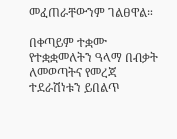መፈጠራቸውንም ገልፀዋል።

በቀጣይም ተቋሙ የተቋቋመለትን ዓላማ በብቃት ለመወጣትና የመረጃ ተደራሽነቱን ይበልጥ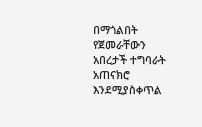በማጎልበት የጀመራቸውን አበረታች ተግባራት አጠናክሮ እንደሚያስቀጥል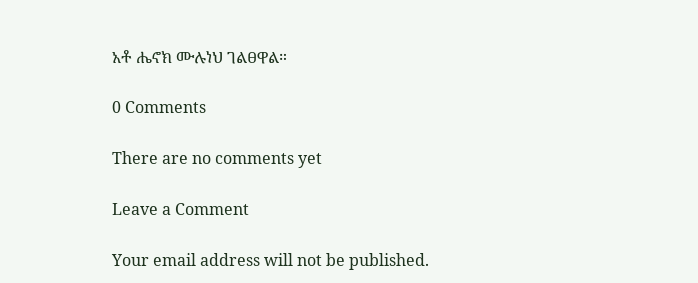አቶ ሔኖክ ሙሉነህ ገልፀዋል።

0 Comments

There are no comments yet

Leave a Comment

Your email address will not be published.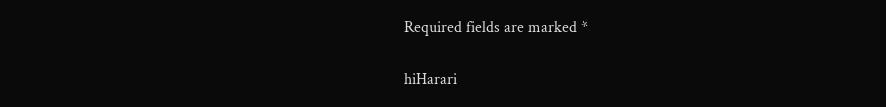Required fields are marked *

hiHarari